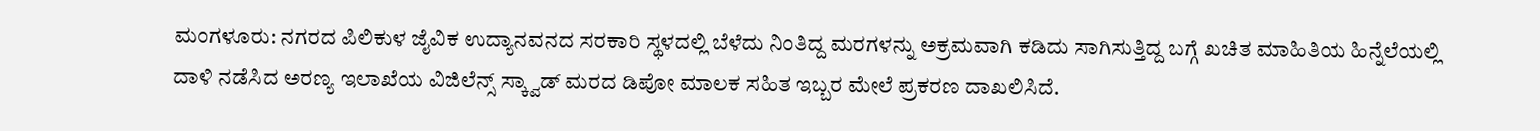ಮಂಗಳೂರು: ನಗರದ ಪಿಲಿಕುಳ ಜೈವಿಕ ಉದ್ಯಾನವನದ ಸರಕಾರಿ ಸ್ಥಳದಲ್ಲಿ ಬೆಳೆದು ನಿಂತಿದ್ದ ಮರಗಳನ್ನು ಅಕ್ರಮವಾಗಿ ಕಡಿದು ಸಾಗಿಸುತ್ತಿದ್ದ ಬಗ್ಗೆ ಖಚಿತ ಮಾಹಿತಿಯ ಹಿನ್ನೆಲೆಯಲ್ಲಿ ದಾಳಿ ನಡೆಸಿದ ಅರಣ್ಯ ಇಲಾಖೆಯ ವಿಜಿಲೆನ್ಸ್ ಸ್ಕ್ವಾಡ್ ಮರದ ಡಿಪೋ ಮಾಲಕ ಸಹಿತ ಇಬ್ಬರ ಮೇಲೆ ಪ್ರಕರಣ ದಾಖಲಿಸಿದೆ.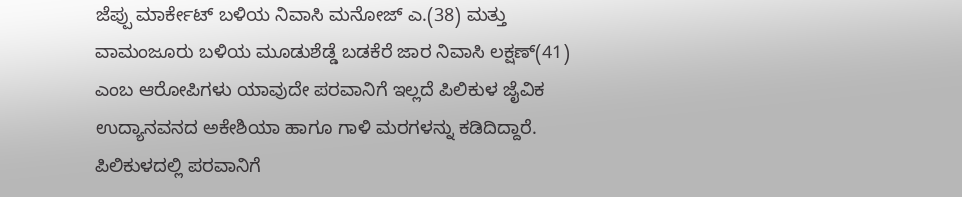ಜೆಪ್ಪು ಮಾರ್ಕೇಟ್ ಬಳಿಯ ನಿವಾಸಿ ಮನೋಜ್ ಎ.(38) ಮತ್ತು ವಾಮಂಜೂರು ಬಳಿಯ ಮೂಡುಶೆಡ್ಡೆ ಬಡಕೆರೆ ಜಾರ ನಿವಾಸಿ ಲಕ್ಷಣ್(41) ಎಂಬ ಆರೋಪಿಗಳು ಯಾವುದೇ ಪರವಾನಿಗೆ ಇಲ್ಲದೆ ಪಿಲಿಕುಳ ಜೈವಿಕ ಉದ್ಯಾನವನದ ಅಕೇಶಿಯಾ ಹಾಗೂ ಗಾಳಿ ಮರಗಳನ್ನು ಕಡಿದಿದ್ದಾರೆ.
ಪಿಲಿಕುಳದಲ್ಲಿ ಪರವಾನಿಗೆ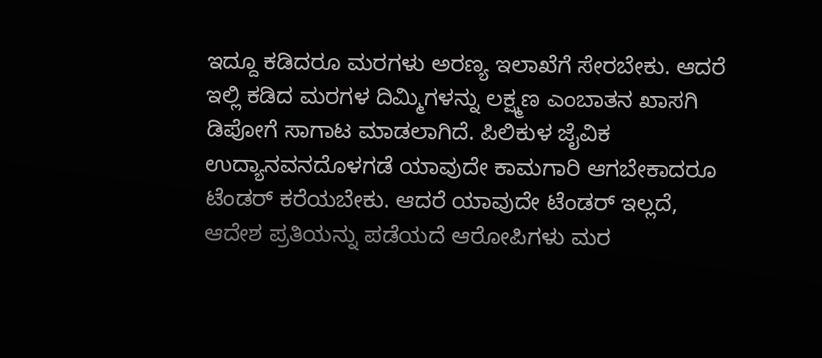ಇದ್ದೂ ಕಡಿದರೂ ಮರಗಳು ಅರಣ್ಯ ಇಲಾಖೆಗೆ ಸೇರಬೇಕು. ಆದರೆ ಇಲ್ಲಿ ಕಡಿದ ಮರಗಳ ದಿಮ್ಮಿಗಳನ್ನು ಲಕ್ಷ್ಮಣ ಎಂಬಾತನ ಖಾಸಗಿ ಡಿಪೋಗೆ ಸಾಗಾಟ ಮಾಡಲಾಗಿದೆ. ಪಿಲಿಕುಳ ಜೈವಿಕ ಉದ್ಯಾನವನದೊಳಗಡೆ ಯಾವುದೇ ಕಾಮಗಾರಿ ಆಗಬೇಕಾದರೂ ಟೆಂಡರ್ ಕರೆಯಬೇಕು. ಆದರೆ ಯಾವುದೇ ಟೆಂಡರ್ ಇಲ್ಲದೆ, ಆದೇಶ ಪ್ರತಿಯನ್ನು ಪಡೆಯದೆ ಆರೋಪಿಗಳು ಮರ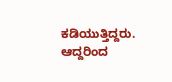ಕಡಿಯುತ್ತಿದ್ದರು. ಆದ್ದರಿಂದ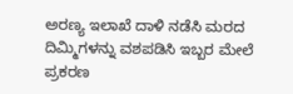ಅರಣ್ಯ ಇಲಾಖೆ ದಾಳಿ ನಡೆಸಿ ಮರದ ದಿಮ್ಮಿಗಳನ್ನು ವಶಪಡಿಸಿ ಇಬ್ಬರ ಮೇಲೆ ಪ್ರಕರಣ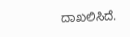ದಾಖಲಿಸಿದೆ.